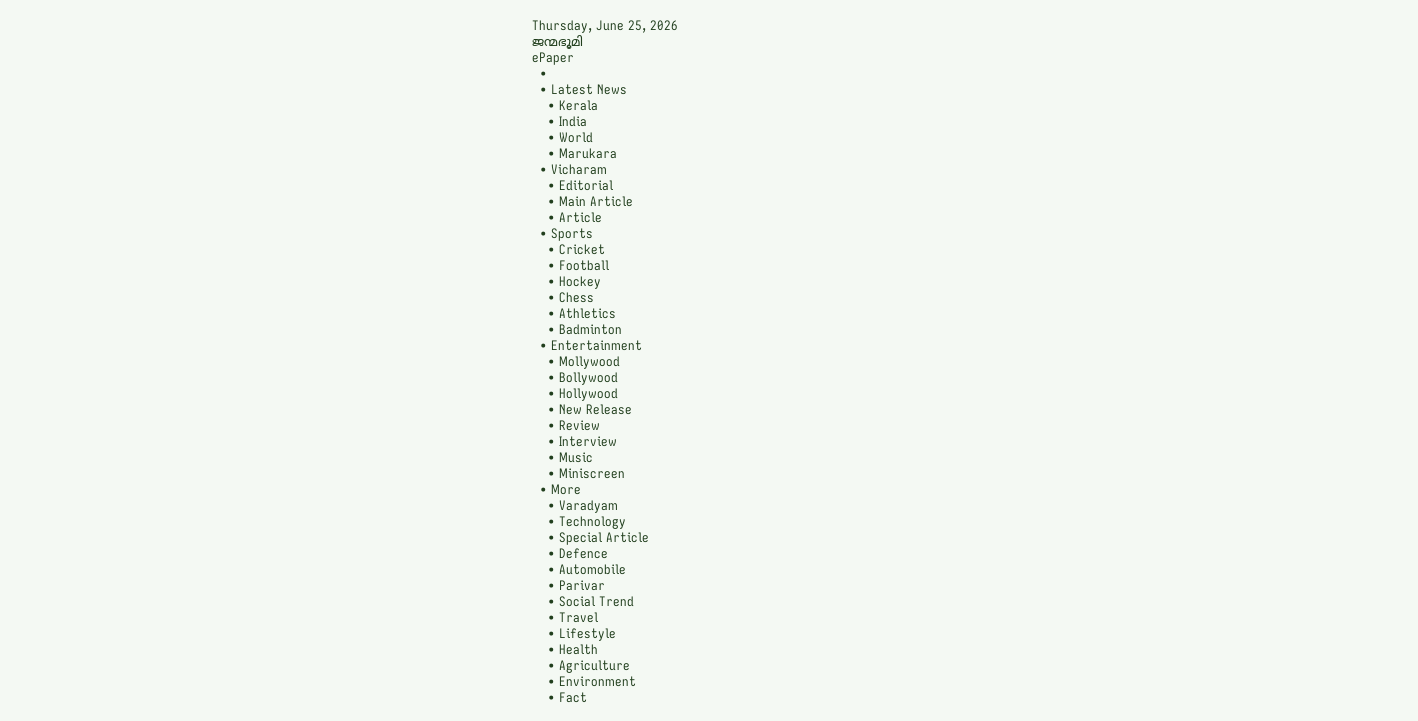Thursday, June 25, 2026
ജന്മഭൂമി
ePaper
  •
  • Latest News
    • Kerala
    • India
    • World
    • Marukara
  • Vicharam
    • Editorial
    • Main Article
    • Article
  • Sports
    • Cricket
    • Football
    • Hockey
    • Chess
    • Athletics
    • Badminton
  • Entertainment
    • Mollywood
    • Bollywood
    • Hollywood
    • New Release
    • Review
    • Interview
    • Music
    • Miniscreen
  • More
    • Varadyam
    • Technology
    • Special Article
    • Defence
    • Automobile
    • Parivar
    • Social Trend
    • Travel
    • Lifestyle
    • Health
    • Agriculture
    • Environment
    • Fact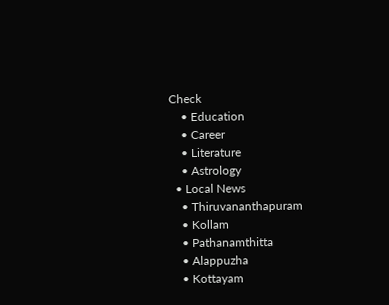Check
    • Education
    • Career
    • Literature
    • Astrology
  • Local News
    • Thiruvananthapuram
    • Kollam
    • Pathanamthitta
    • Alappuzha
    • Kottayam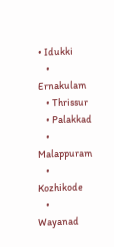• Idukki
    • Ernakulam
    • Thrissur
    • Palakkad
    • Malappuram
    • Kozhikode
    • Wayanad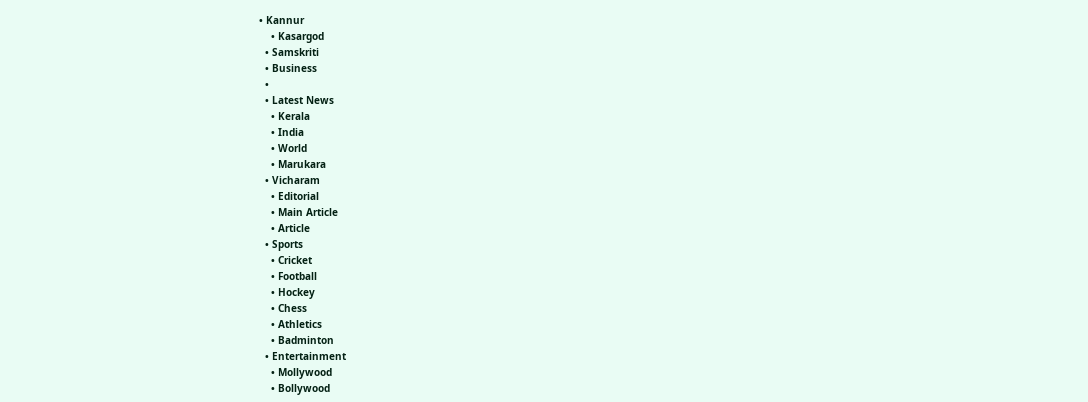• Kannur
    • Kasargod
  • Samskriti
  • Business
  •
  • Latest News
    • Kerala
    • India
    • World
    • Marukara
  • Vicharam
    • Editorial
    • Main Article
    • Article
  • Sports
    • Cricket
    • Football
    • Hockey
    • Chess
    • Athletics
    • Badminton
  • Entertainment
    • Mollywood
    • Bollywood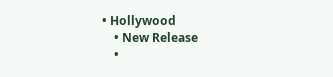• Hollywood
    • New Release
    •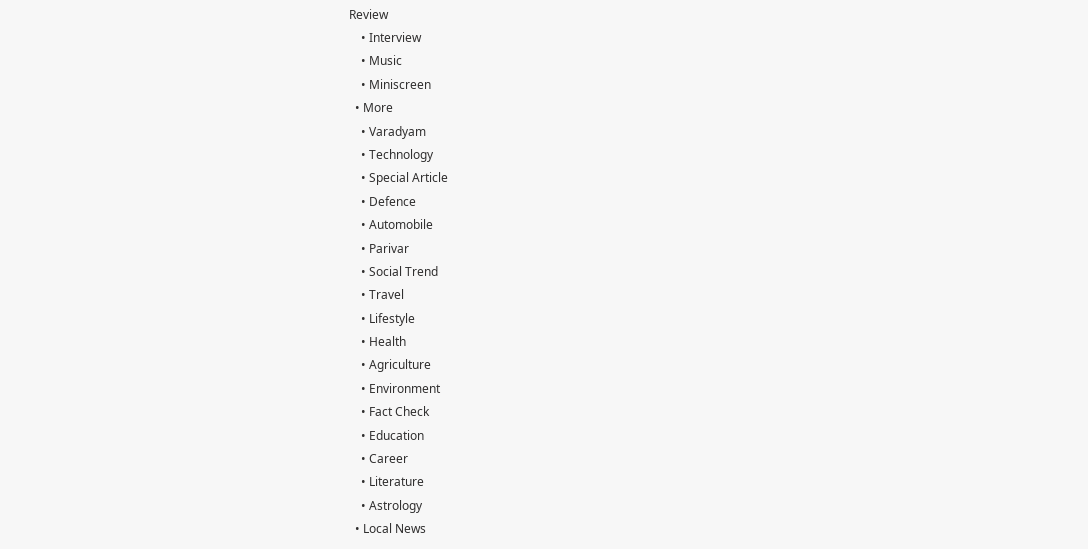Review
    • Interview
    • Music
    • Miniscreen
  • More
    • Varadyam
    • Technology
    • Special Article
    • Defence
    • Automobile
    • Parivar
    • Social Trend
    • Travel
    • Lifestyle
    • Health
    • Agriculture
    • Environment
    • Fact Check
    • Education
    • Career
    • Literature
    • Astrology
  • Local News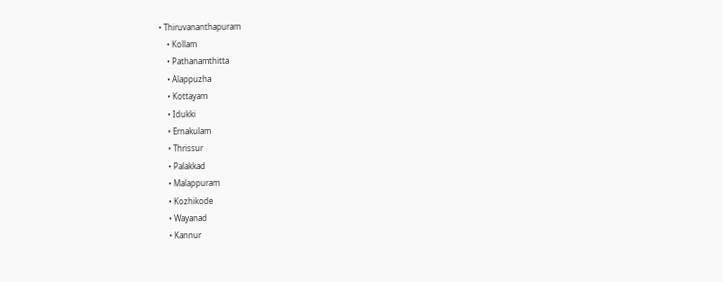• Thiruvananthapuram
    • Kollam
    • Pathanamthitta
    • Alappuzha
    • Kottayam
    • Idukki
    • Ernakulam
    • Thrissur
    • Palakkad
    • Malappuram
    • Kozhikode
    • Wayanad
    • Kannur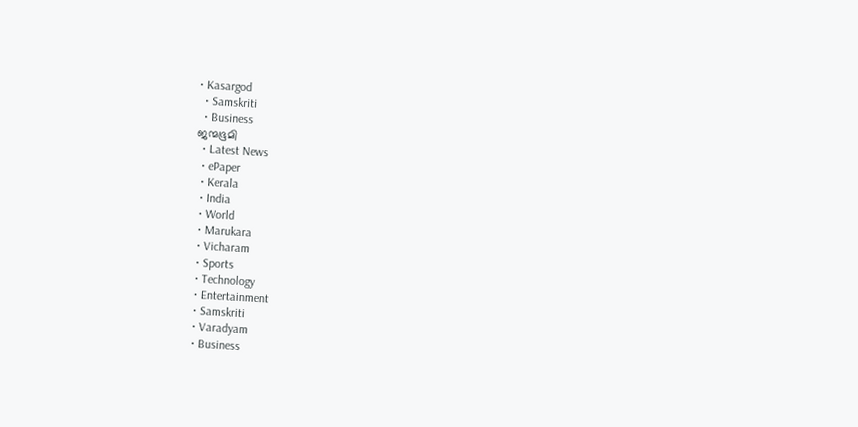• Kasargod
  • Samskriti
  • Business
ജന്മഭൂമി
  • Latest News
  • ePaper
  • Kerala
  • India
  • World
  • Marukara
  • Vicharam
  • Sports
  • Technology
  • Entertainment
  • Samskriti
  • Varadyam
  • Business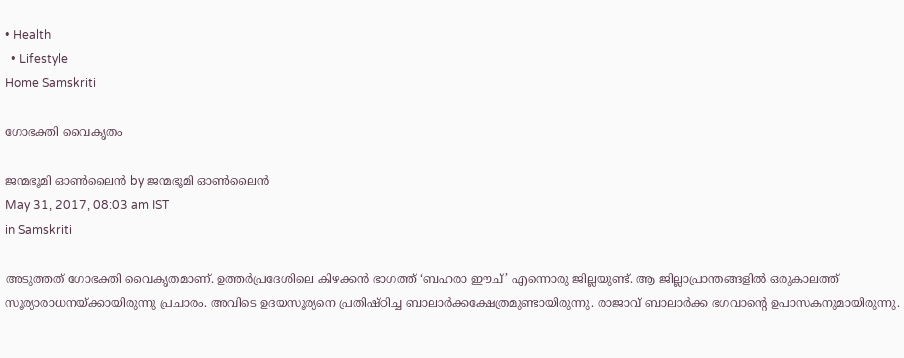• Health
  • Lifestyle
Home Samskriti

ഗോഭക്തി വൈകൃതം

ജന്മഭൂമി ഓണ്‍ലൈന്‍ by ജന്മഭൂമി ഓണ്‍ലൈന്‍
May 31, 2017, 08:03 am IST
in Samskriti

അടുത്തത് ഗോഭക്തി വൈകൃതമാണ്. ഉത്തര്‍പ്രദേശിലെ കിഴക്കന്‍ ഭാഗത്ത് ‘ബഹരാ ഈച്’ എന്നൊരു ജില്ലയുണ്ട്. ആ ജില്ലാപ്രാന്തങ്ങളില്‍ ഒരുകാലത്ത് സൂര്യാരാധനയ്‌ക്കായിരുന്നു പ്രചാരം. അവിടെ ഉദയസൂര്യനെ പ്രതിഷ്ഠിച്ച ബാലാര്‍ക്കക്ഷേത്രമുണ്ടായിരുന്നു. രാജാവ് ബാലാര്‍ക്ക ഭഗവാന്റെ ഉപാസകനുമായിരുന്നു.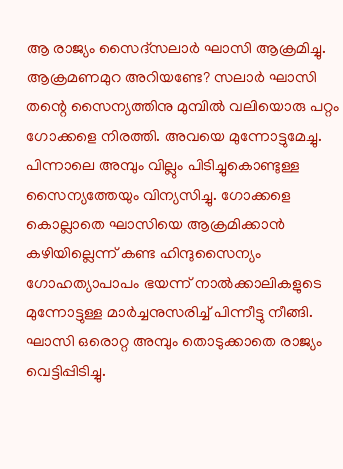ആ രാജ്യം സൈദ്‌സലാര്‍ ഘാസി ആക്രമിച്ചു. ആക്രമണമുറ അറിയണ്ടേ? സലാര്‍ ഘാസി തന്റെ സൈന്യത്തിനു മുമ്പില്‍ വലിയൊരു പറ്റം ഗോക്കളെ നിരത്തി. അവയെ മുന്നോട്ടുമേച്ചു. പിന്നാലെ അമ്പും വില്ലും പിടിച്ചുകൊണ്ടുള്ള സൈന്യത്തേയും വിന്യസിച്ചു. ഗോക്കളെ കൊല്ലാതെ ഘാസിയെ ആക്രമിക്കാന്‍ കഴിയില്ലെന്ന് കണ്ട ഹിന്ദുസൈന്യം ഗോഹത്യാപാപം ഭയന്ന് നാല്‍ക്കാലികളുടെ മുന്നോട്ടുള്ള മാര്‍ച്ചനുസരിച്ച് പിന്നീട്ടു നീങ്ങി. ഘാസി ഒരൊറ്റ അമ്പും തൊടുക്കാതെ രാജ്യം വെട്ടിപ്പിടിച്ചു.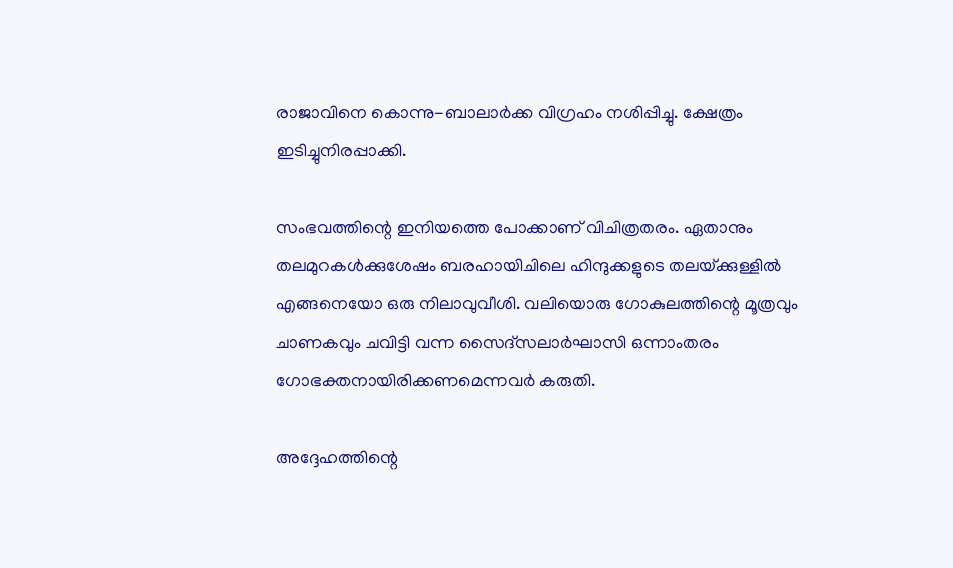രാജാവിനെ കൊന്നു-ബാലാര്‍ക്ക വിഗ്രഹം നശിപ്പിച്ചു. ക്ഷേത്രം ഇടിച്ചുനിരപ്പാക്കി.

സംഭവത്തിന്റെ ഇനിയത്തെ പോക്കാണ് വിചിത്രതരം. ഏതാനും തലമുറകള്‍ക്കുശേഷം ബരഹായിചിലെ ഹിന്ദുക്കളുടെ തലയ്‌ക്കുള്ളില്‍ എങ്ങനെയോ ഒരു നിലാവുവീശി. വലിയൊരു ഗോകുലത്തിന്റെ മൂത്രവും ചാണകവും ചവിട്ടി വന്ന സൈദ്‌സലാര്‍ഘാസി ഒന്നാംതരം ഗോഭക്തനായിരിക്കണമെന്നവര്‍ കരുതി.

അദ്ദേഹത്തിന്റെ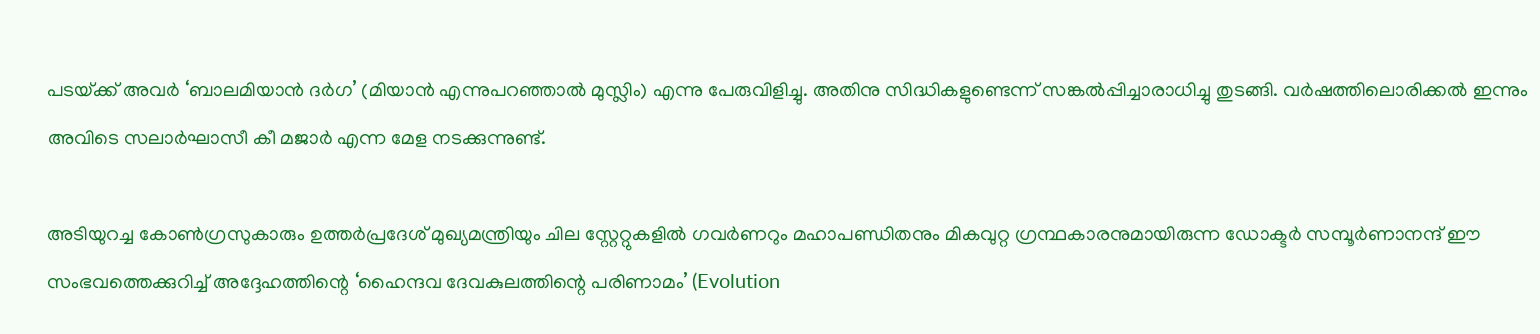പടയ്‌ക്ക് അവര്‍ ‘ബാലമിയാന്‍ ദര്‍ഗ’ (മിയാന്‍ എന്നുപറഞ്ഞാല്‍ മുസ്ലിം) എന്നു പേരുവിളിച്ചു. അതിനു സിദ്ധികളുണ്ടെന്ന് സങ്കല്‍പ്പിച്ചാരാധിച്ചു തുടങ്ങി. വര്‍ഷത്തിലൊരിക്കല്‍ ഇന്നും അവിടെ സലാര്‍ഘാസീ കീ മജാര്‍ എന്ന മേള നടക്കുന്നുണ്ട്.

അടിയുറച്ച കോണ്‍ഗ്രസുകാരും ഉത്തര്‍പ്രദേശ് മുഖ്യമന്ത്രിയും ചില സ്റ്റേറ്റുകളില്‍ ഗവര്‍ണറും മഹാപണ്ഡിതനും മികവുറ്റ ഗ്രന്ഥകാരനുമായിരുന്ന ഡോക്ടര്‍ സമ്പൂര്‍ണാനന്ദ് ഈ സംഭവത്തെക്കുറിച്ച് അദ്ദേഹത്തിന്റെ ‘ഹൈന്ദവ ദേവകുലത്തിന്റെ പരിണാമം’ (Evolution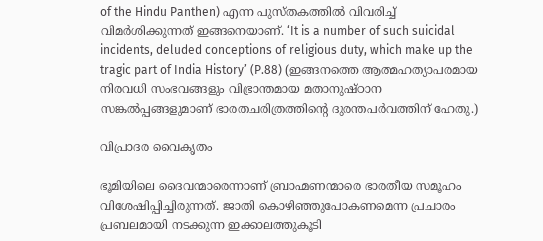of the Hindu Panthen) എന്ന പുസ്തകത്തില്‍ വിവരിച്ച് വിമര്‍ശിക്കുന്നത് ഇങ്ങനെയാണ്. ‘It is a number of such suicidal incidents, deluded conceptions of religious duty, which make up the tragic part of India History’ (P.88) (ഇങ്ങനത്തെ ആത്മഹത്യാപരമായ നിരവധി സംഭവങ്ങളും വിഭ്രാന്തമായ മതാനുഷ്ഠാന സങ്കല്‍പ്പങ്ങളുമാണ് ഭാരതചരിത്രത്തിന്റെ ദുരന്തപര്‍വത്തിന് ഹേതു.)

വിപ്രാദര വൈകൃതം

ഭൂമിയിലെ ദൈവന്മാരെന്നാണ് ബ്രാഹ്മണന്മാരെ ഭാരതീയ സമൂഹം വിശേഷിപ്പിച്ചിരുന്നത്. ജാതി കൊഴിഞ്ഞുപോകണമെന്ന പ്രചാരം പ്രബലമായി നടക്കുന്ന ഇക്കാലത്തുകൂടി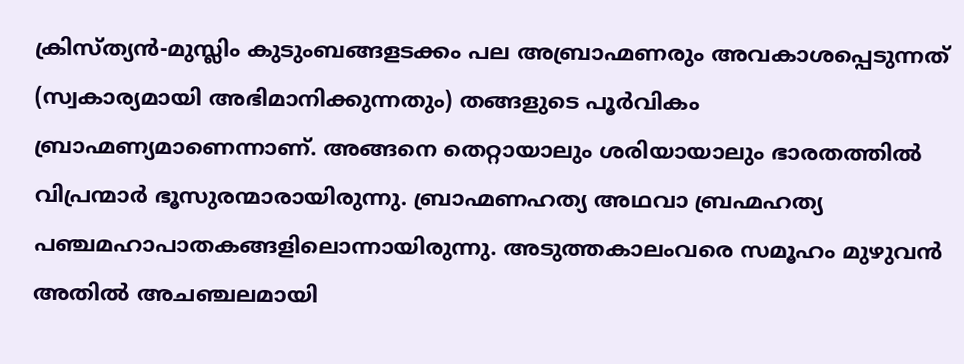ക്രിസ്ത്യന്‍-മുസ്ലിം കുടുംബങ്ങളടക്കം പല അബ്രാഹ്മണരും അവകാശപ്പെടുന്നത് (സ്വകാര്യമായി അഭിമാനിക്കുന്നതും) തങ്ങളുടെ പൂര്‍വികം ബ്രാഹ്മണ്യമാണെന്നാണ്. അങ്ങനെ തെറ്റായാലും ശരിയായാലും ഭാരതത്തില്‍ വിപ്രന്മാര്‍ ഭൂസുരന്മാരായിരുന്നു. ബ്രാഹ്മണഹത്യ അഥവാ ബ്രഹ്മഹത്യ പഞ്ചമഹാപാതകങ്ങളിലൊന്നായിരുന്നു. അടുത്തകാലംവരെ സമൂഹം മുഴുവന്‍ അതില്‍ അചഞ്ചലമായി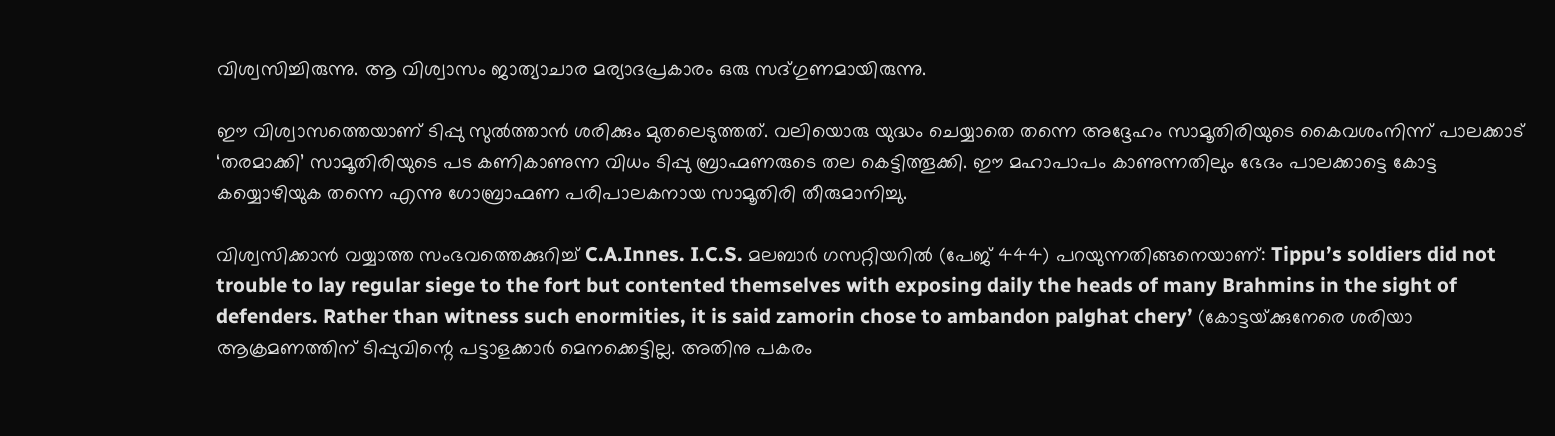വിശ്വസിച്ചിരുന്നു. ആ വിശ്വാസം ജാത്യാചാര മര്യാദപ്രകാരം ഒരു സദ്ഗുണമായിരുന്നു.

ഈ വിശ്വാസത്തെയാണ് ടിപ്പു സുല്‍ത്താന്‍ ശരിക്കും മുതലെടുത്തത്. വലിയൊരു യുദ്ധം ചെയ്യാതെ തന്നെ അദ്ദേഹം സാമൂതിരിയുടെ കൈവശംനിന്ന് പാലക്കാട് ‘തരമാക്കി’ സാമൂതിരിയുടെ പട കണികാണുന്ന വിധം ടിപ്പു ബ്രാഹ്മണരുടെ തല കെട്ടിത്തൂക്കി. ഈ മഹാപാപം കാണുന്നതിലും ഭേദം പാലക്കാട്ടെ കോട്ട കയ്യൊഴിയുക തന്നെ എന്നു ഗോബ്രാഹ്മണ പരിപാലകനായ സാമൂതിരി തീരുമാനിച്ചു.

വിശ്വസിക്കാന്‍ വയ്യാത്ത സംഭവത്തെക്കുറിച്ച് C.A.Innes. I.C.S. മലബാര്‍ ഗസറ്റിയറില്‍ (പേജ് 444) പറയുന്നതിങ്ങനെയാണ്: Tippu’s soldiers did not trouble to lay regular siege to the fort but contented themselves with exposing daily the heads of many Brahmins in the sight of defenders. Rather than witness such enormities, it is said zamorin chose to ambandon palghat chery’ (കോട്ടയ്‌ക്കുനേരെ ശരിയാ ആക്രമണത്തിന് ടിപ്പുവിന്റെ പട്ടാളക്കാര്‍ മെനക്കെട്ടില്ല. അതിനു പകരം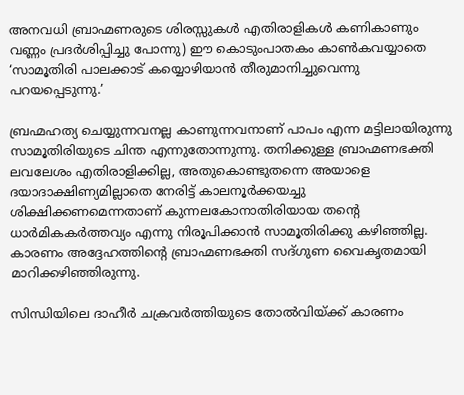അനവധി ബ്രാഹ്മണരുടെ ശിരസ്സുകള്‍ എതിരാളികള്‍ കണികാണും വണ്ണം പ്രദര്‍ശിപ്പിച്ചു പോന്നു) ഈ കൊടുംപാതകം കാണ്‍കവയ്യാതെ ‘സാമൂതിരി പാലക്കാട് കയ്യൊഴിയാന്‍ തീരുമാനിച്ചുവെന്നു പറയപ്പെടുന്നു.’

ബ്രഹ്മഹത്യ ചെയ്യുന്നവനല്ല കാണുന്നവനാണ് പാപം എന്ന മട്ടിലായിരുന്നു സാമൂതിരിയുടെ ചിന്ത എന്നുതോന്നുന്നു. തനിക്കുള്ള ബ്രാഹ്മണഭക്തി ലവലേശം എതിരാളിക്കില്ല, അതുകൊണ്ടുതന്നെ അയാളെ ദയാദാക്ഷിണ്യമില്ലാതെ നേരിട്ട് കാലനൂര്‍ക്കയച്ചു ശിക്ഷിക്കണമെന്നതാണ് കുന്നലകോനാതിരിയായ തന്റെ ധാര്‍മികകര്‍ത്തവ്യം എന്നു നിരൂപിക്കാന്‍ സാമൂതിരിക്കു കഴിഞ്ഞില്ല. കാരണം അദ്ദേഹത്തിന്റെ ബ്രാഹ്മണഭക്തി സദ്ഗുണ വൈകൃതമായി മാറിക്കഴിഞ്ഞിരുന്നു.

സിന്ധിയിലെ ദാഹീര്‍ ചക്രവര്‍ത്തിയുടെ തോല്‍വിയ്‌ക്ക് കാരണം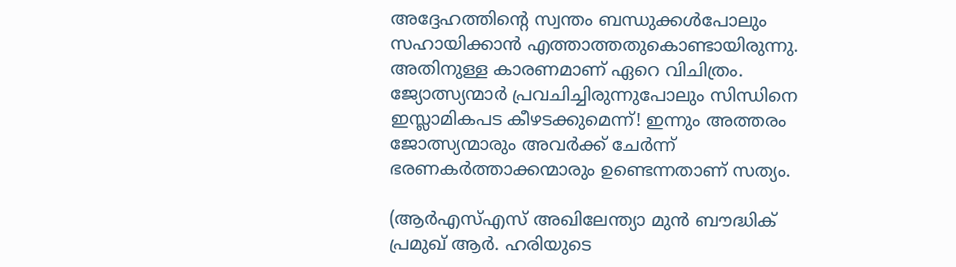അദ്ദേഹത്തിന്റെ സ്വന്തം ബന്ധുക്കള്‍പോലും സഹായിക്കാന്‍ എത്താത്തതുകൊണ്ടായിരുന്നു. അതിനുള്ള കാരണമാണ് ഏറെ വിചിത്രം. ജ്യോത്സ്യന്മാര്‍ പ്രവചിച്ചിരുന്നുപോലും സിന്ധിനെ ഇസ്ലാമികപട കീഴടക്കുമെന്ന്! ഇന്നും അത്തരം ജോത്സ്യന്മാരും അവര്‍ക്ക് ചേര്‍ന്ന് ഭരണകര്‍ത്താക്കന്മാരും ഉണ്ടെന്നതാണ് സത്യം.

(ആര്‍എസ്എസ് അഖിലേന്ത്യാ മുന്‍ ബൗദ്ധിക് പ്രമുഖ് ആര്‍. ഹരിയുടെ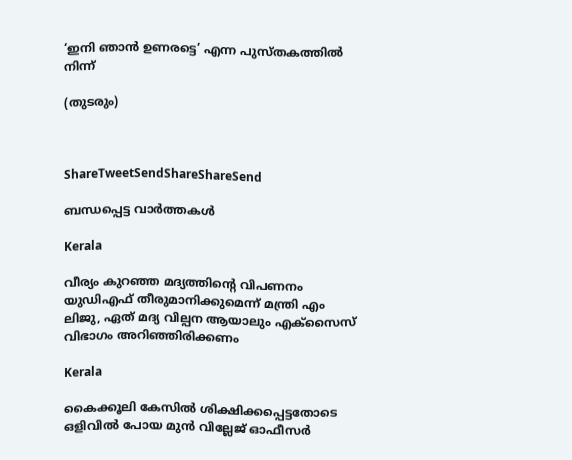‘ഇനി ഞാന്‍ ഉണരട്ടെ’ എന്ന പുസ്തകത്തില്‍ നിന്ന്

(തുടരും)



ShareTweetSendShareShareSend

ബന്ധപ്പെട്ട വാര്‍ത്തകള്‍

Kerala

വീര്യം കുറഞ്ഞ മദ്യത്തിന്റെ വിപണനം യുഡിഎഫ് തീരുമാനിക്കുമെന്ന് മന്ത്രി എം ലിജു, ഏത് മദ്യ വില്പന ആയാലും എക്‌സൈസ് വിഭാഗം അറിഞ്ഞിരിക്കണം

Kerala

കൈക്കൂലി കേസില്‍ ശിക്ഷിക്കപ്പെട്ടതോടെ ഒളിവില്‍ പോയ മുന്‍ വില്ലേജ് ഓഫീസര്‍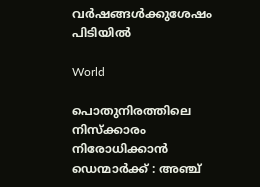വര്‍ഷങ്ങള്‍ക്കുശേഷം പിടിയില്‍

World

പൊതുനിരത്തിലെ നിസ്ക്കാരം നിരോധിക്കാൻ ഡെന്മാർക്ക് : അഞ്ച്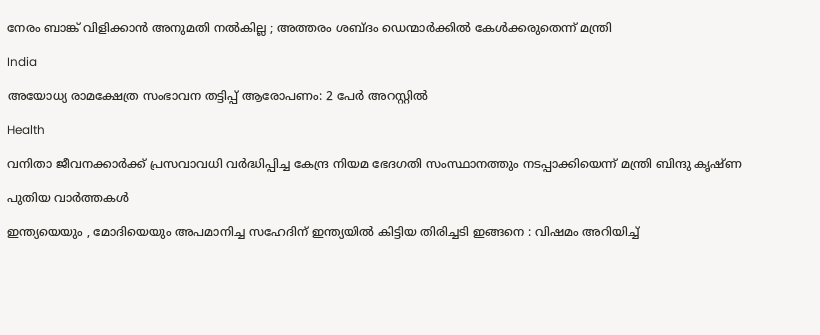നേരം ബാങ്ക് വിളിക്കാൻ അനുമതി നൽകില്ല ; അത്തരം ശബ്ദം ഡെന്മാർക്കിൽ കേൾക്കരുതെന്ന് മന്ത്രി

India

അയോധ്യ രാമക്ഷേത്ര സംഭാവന തട്ടിപ്പ് ആരോപണം: 2 പേര്‍ അറസ്റ്റില്‍

Health

വനിതാ ജീവനക്കാര്‍ക്ക് പ്രസവാവധി വര്‍ദ്ധിപ്പിച്ച കേന്ദ്ര നിയമ ഭേദഗതി സംസ്ഥാനത്തും നടപ്പാക്കിയെന്ന് മന്ത്രി ബിന്ദു കൃഷ്ണ

പുതിയ വാര്‍ത്തകള്‍

ഇന്ത്യയെയും , മോദിയെയും അപമാനിച്ച സഹേദിന് ഇന്ത്യയിൽ കിട്ടിയ തിരിച്ചടി ഇങ്ങനെ : വിഷമം അറിയിച്ച്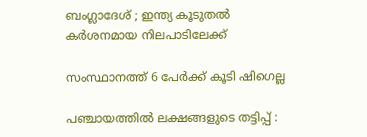ബംഗ്ലാദേശ് ; ഇന്ത്യ കൂടുതൽ കർശനമായ നിലപാടിലേക്ക്

സംസ്ഥാനത്ത് 6 പേര്‍ക്ക് കൂടി ഷിഗെല്ല

പഞ്ചായത്തില്‍ ലക്ഷങ്ങളുടെ തട്ടിപ്പ് :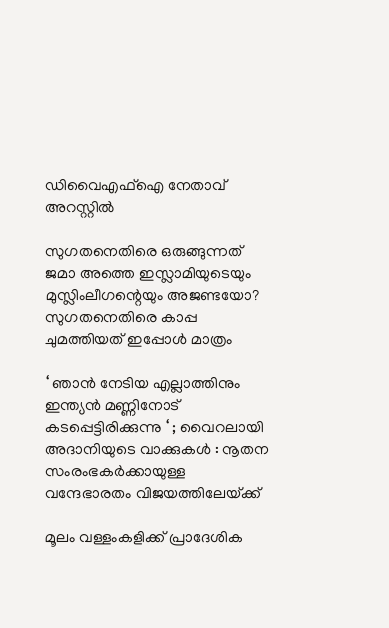ഡിവൈഎഫ്‌ഐ നേതാവ് അറസ്റ്റില്‍

സുഗതനെതിരെ ഒരുങ്ങുന്നത് ജമാ അത്തെ ഇസ്ലാമിയുടെയും മുസ്ലിംലീഗന്റെയും അജണ്ടയോ? സുഗതനെതിരെ കാപ്പ ചുമത്തിയത് ഇപ്പോള്‍ മാത്രം

‘ ഞാൻ നേടിയ എല്ലാത്തിനും ഇന്ത്യൻ മണ്ണിനോട് കടപ്പെട്ടിരിക്കുന്നു ‘ ; വൈറലായി അദാനിയുടെ വാക്കുകൾ : നൂതന സംരംഭകർക്കായുള്ള വന്ദേഭാരതം വിജയത്തിലേയ്‌ക്ക്

മൂലം വള്ളംകളിക്ക് പ്രാദേശിക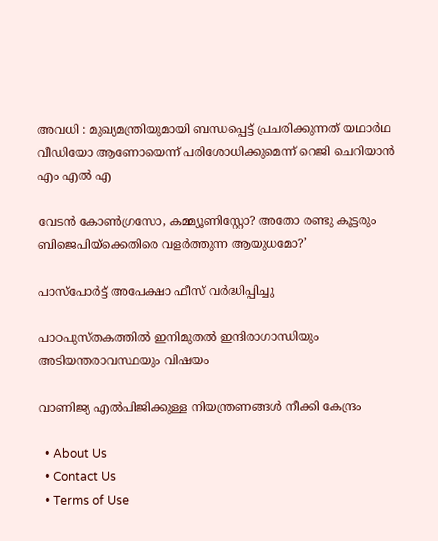അവധി : മുഖ്യമന്ത്രിയുമായി ബന്ധപ്പെട്ട് പ്രചരിക്കുന്നത് യഥാര്‍ഥ വീഡിയോ ആണോയെന്ന് പരിശോധിക്കുമെന്ന് റെജി ചെറിയാന്‍ എം എല്‍ എ

വേടന്‍ കോണ്‍ഗ്രസോ, കമ്മ്യൂണിസ്റ്റോ? അതോ രണ്ടു കൂട്ടരും ബിജെപിയ്‌ക്കെതിരെ വളര്‍ത്തുന്ന ആയുധമോ?’

പാസ്‌പോര്‍ട്ട് അപേക്ഷാ ഫീസ് വര്‍ദ്ധിപ്പിച്ചു

പാഠപുസ്തകത്തിൽ ഇനിമുതൽ ഇന്ദിരാഗാന്ധിയും അടിയന്തരാവസ്ഥയും വിഷയം

വാണിജ്യ എല്‍പിജിക്കുള്ള നിയന്ത്രണങ്ങള്‍ നീക്കി കേന്ദ്രം

  • About Us
  • Contact Us
  • Terms of Use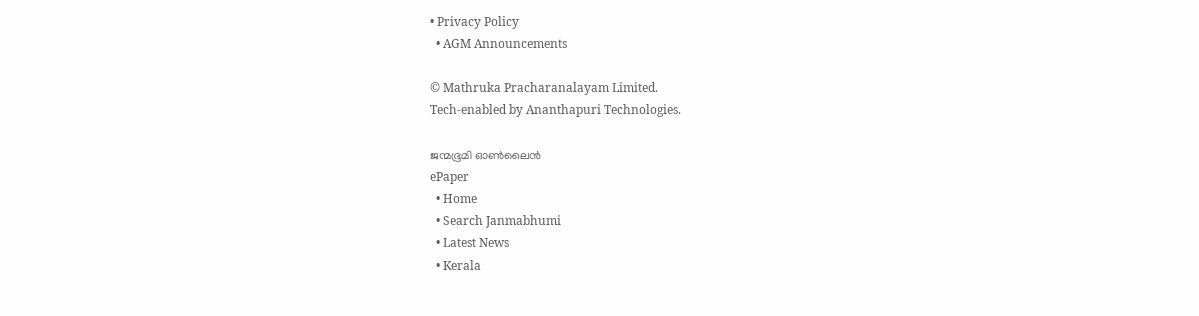• Privacy Policy
  • AGM Announcements

© Mathruka Pracharanalayam Limited.
Tech-enabled by Ananthapuri Technologies.

ജന്മഭൂമി ഓണ്‍ലൈന്‍
ePaper
  • Home
  • Search Janmabhumi
  • Latest News
  • Kerala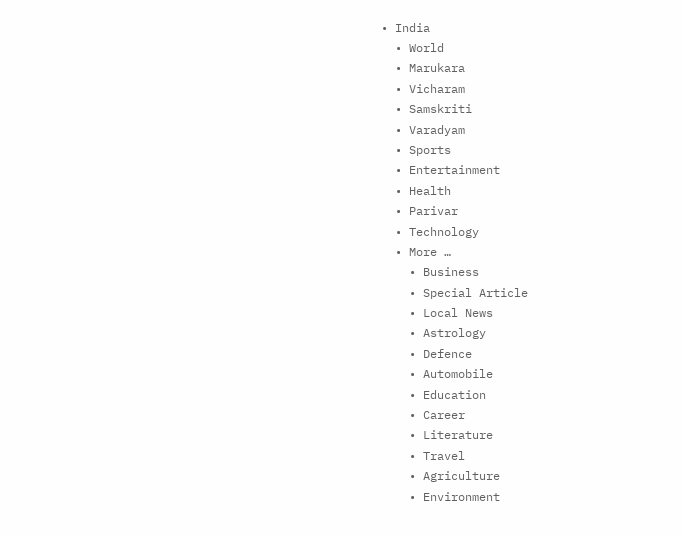• India
  • World
  • Marukara
  • Vicharam
  • Samskriti
  • Varadyam
  • Sports
  • Entertainment
  • Health
  • Parivar
  • Technology
  • More …
    • Business
    • Special Article
    • Local News
    • Astrology
    • Defence
    • Automobile
    • Education
    • Career
    • Literature
    • Travel
    • Agriculture
    • Environment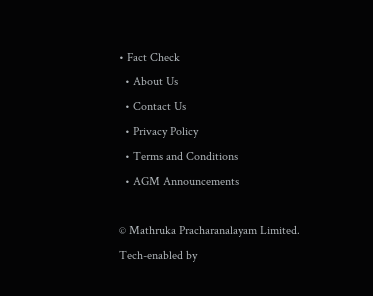• Fact Check
  • About Us
  • Contact Us
  • Privacy Policy
  • Terms and Conditions
  • AGM Announcements

© Mathruka Pracharanalayam Limited.
Tech-enabled by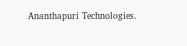Ananthapuri Technologies.